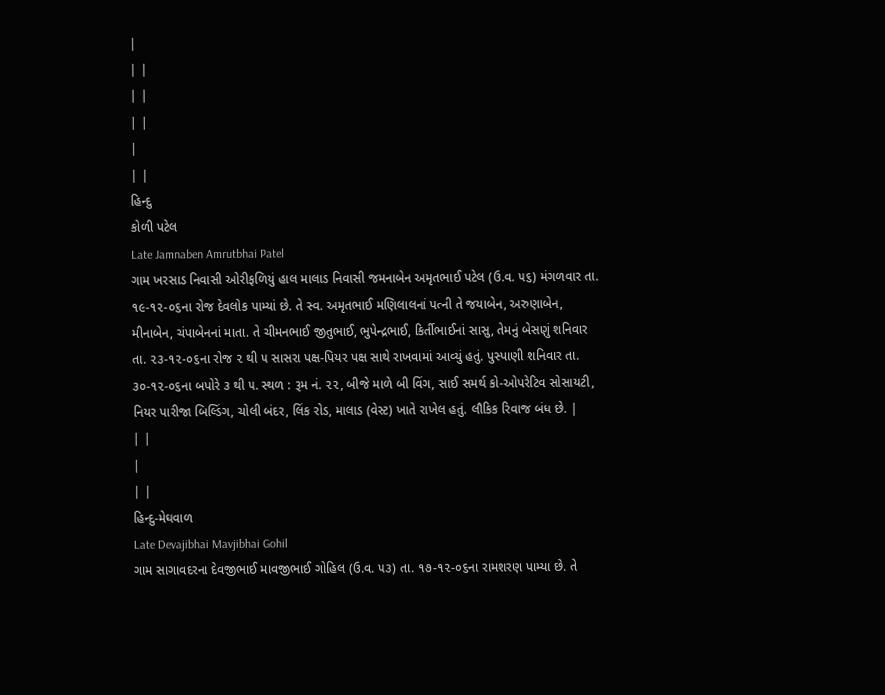|
| |
| |
| |
|
| |
હિન્દુ
કોળી પટેલ
Late Jamnaben Amrutbhai Patel
ગામ ખરસાડ નિવાસી ઓરીફળિયું હાલ માલાડ નિવાસી જમનાબેન અમૃતભાઈ પટેલ (ઉ.વ. ૫૬) મંગળવાર તા. ૧૯-૧૨-૦૬ના રોજ દેવલોક પામ્યાં છે. તે સ્વ. અમૃતભાઈ મણિલાલનાં પત્ની તે જયાબેન, અરુણાબેન, મીનાબેન, ચંપાબેનનાં માતા. તે ચીમનભાઈ જીતુભાઈ, ભુપેન્દ્રભાઈ, કિર્તીભાઈનાં સાસુ, તેમનું બેસણું શનિવાર તા. ૨૩-૧૨-૦૬ના રોજ ૨ થી ૫ સાસરા પક્ષ-પિયર પક્ષ સાથે રાખવામાં આવ્યું હતું. પુસ્પાણી શનિવાર તા. ૩૦-૧૨-૦૬ના બપોરે ૩ થી ૫. સ્થળ : રૂમ નં. ૨૨, બીજે માળે બી વિંગ, સાઈ સમર્થ કો-ઓપરેટિવ સોસાયટી, નિયર પારીજા બિલ્ડિંગ, ચોલી બંદર, લિંક રોડ, માલાડ (વેસ્ટ) ખાતે રાખેલ હતું. લૌકિક રિવાજ બંધ છે. |
| |
|
| |
હિન્દુ-મેઘવાળ
Late Devajibhai Mavjibhai Gohil
ગામ સાગાવદરના દેવજીભાઈ માવજીભાઈ ગોહિલ (ઉ.વ. ૫૩) તા. ૧૭-૧૨-૦૬ના રામશરણ પામ્યા છે. તે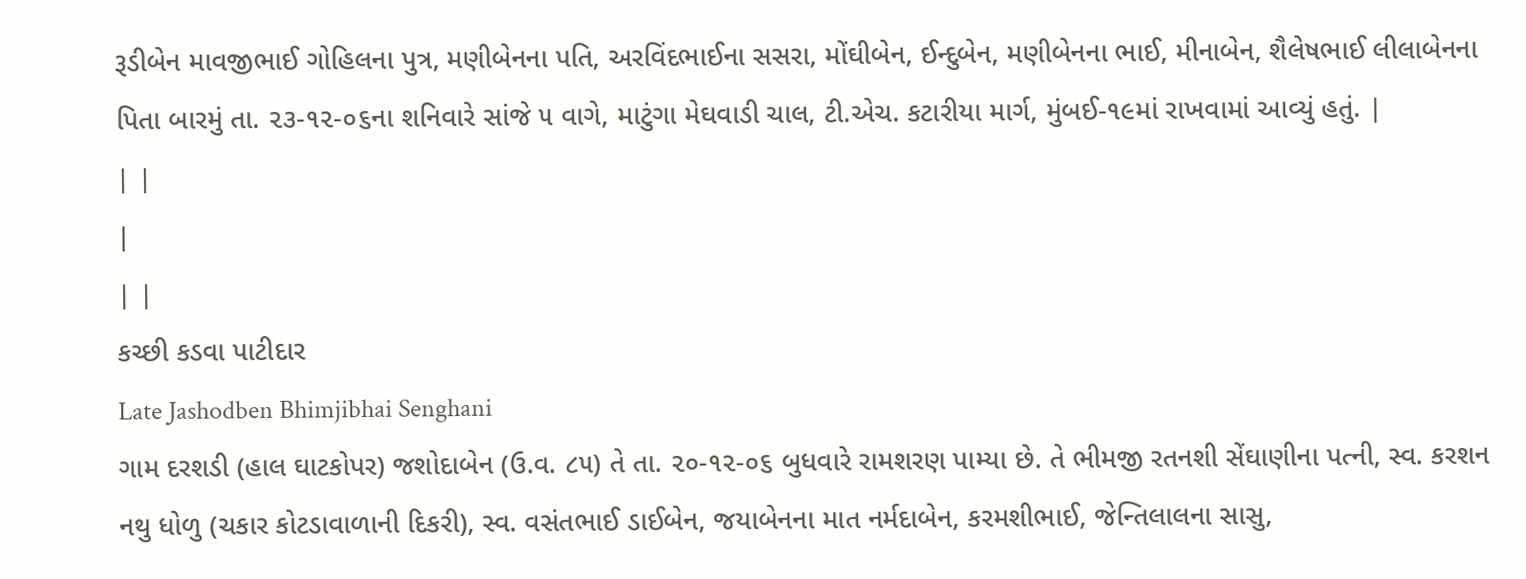રૂડીબેન માવજીભાઈ ગોહિલના પુત્ર, મણીબેનના પતિ, અરવિંદભાઈના સસરા, મોંઘીબેન, ઈન્દુબેન, મણીબેનના ભાઈ, મીનાબેન, શૈલેષભાઈ લીલાબેનના પિતા બારમું તા. ૨૩-૧૨-૦૬ના શનિવારે સાંજે ૫ વાગે, માટુંગા મેઘવાડી ચાલ, ટી.એચ. કટારીયા માર્ગ, મુંબઈ-૧૯માં રાખવામાં આવ્યું હતું. |
| |
|
| |
કચ્છી કડવા પાટીદાર
Late Jashodben Bhimjibhai Senghani
ગામ દરશડી (હાલ ઘાટકોપર) જશોદાબેન (ઉ.વ. ૮૫) તે તા. ૨૦-૧૨-૦૬ બુધવારે રામશરણ પામ્યા છે. તે ભીમજી રતનશી સેંઘાણીના પત્ની, સ્વ. કરશન નથુ ધોળુ (ચકાર કોટડાવાળાની દિકરી), સ્વ. વસંતભાઈ ડાઈબેન, જયાબેનના માત નર્મદાબેન, કરમશીભાઈ, જેન્તિલાલના સાસુ,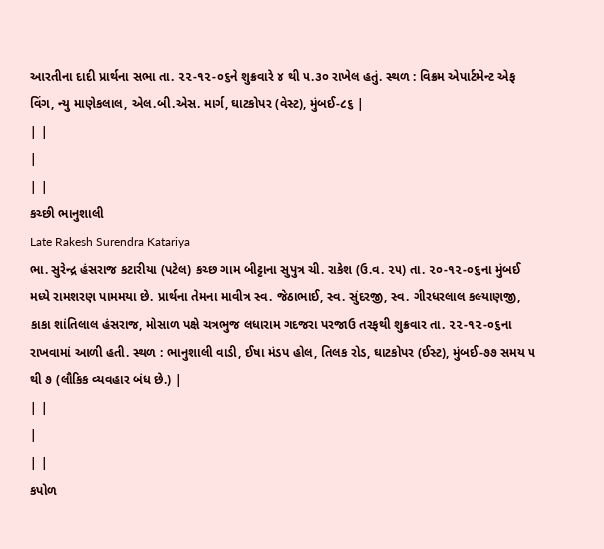આરતીના દાદી પ્રાર્થના સભા તા. ૨૨-૧૨-૦૬ને શુક્રવારે ૪ થી ૫.૩૦ રાખેલ હતું. સ્થળ : વિક્રમ એપાર્ટમેન્ટ એફ વિંગ, ન્યુ માણેકલાલ, એલ.બી.એસ. માર્ગ, ઘાટકોપર (વેસ્ટ), મુંબઈ-૮૬ |
| |
|
| |
કચ્છી ભાનુશાલી
Late Rakesh Surendra Katariya
ભા. સુરેન્દ્ર હંસરાજ કટારીયા (પટેલ) કચ્છ ગામ બીટ્ટાના સુપુત્ર ચી. રાકેશ (ઉ.વ. ૨૫) તા. ૨૦-૧૨-૦૬ના મુંબઈ મધ્યે રામશરણ પામમયા છે. પ્રાર્થના તેમના માવીત્ર સ્વ. જેઠાભાઈ, સ્વ. સુંદરજી, સ્વ. ગીરધરલાલ કલ્યાણજી, કાકા શાંતિલાલ હંસરાજ, મોસાળ પક્ષે ચત્રભુજ લધારામ ગદજરા પરજાઉ તરફથી શુક્રવાર તા. ૨૨-૧૨-૦૬ના રાખવામાં આળી હતી. સ્થળ : ભાનુશાલી વાડી, ઈષા મંડપ હોલ, તિલક રોડ, ઘાટકોપર (ઈસ્ટ), મુંબઈ-૭૭ સમય ૫ થી ૭ (લૌકિક વ્યવહાર બંધ છે.) |
| |
|
| |
કપોળ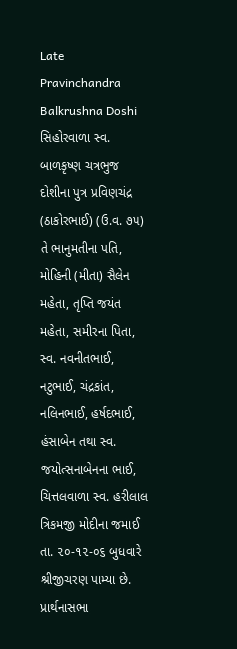Late Pravinchandra Balkrushna Doshi
સિહોરવાળા સ્વ. બાળકૃષ્ણ ચત્રભુજ દોશીના પુત્ર પ્રવિણચંદ્ર (ઠાકોરભાઈ) (ઉ.વ. ૭૫) તે ભાનુમતીના પતિ, મોહિની (મીતા) સૈલેન મહેતા, તૃપ્તિ જયંત મહેતા, સમીરના પિતા, સ્વ. નવનીતભાઈ, નટુભાઈ, ચંદ્રકાંત, નલિનભાઈ, હર્ષદભાઈ, હંસાબેન તથા સ્વ. જયોત્સનાબેનના ભાઈ, ચિત્તલવાળા સ્વ. હરીલાલ ત્રિકમજી મોદીના જમાઈ તા. ૨૦-૧૨-૦૬ બુધવારે શ્રીજીચરણ પામ્યા છે. પ્રાર્થનાસભા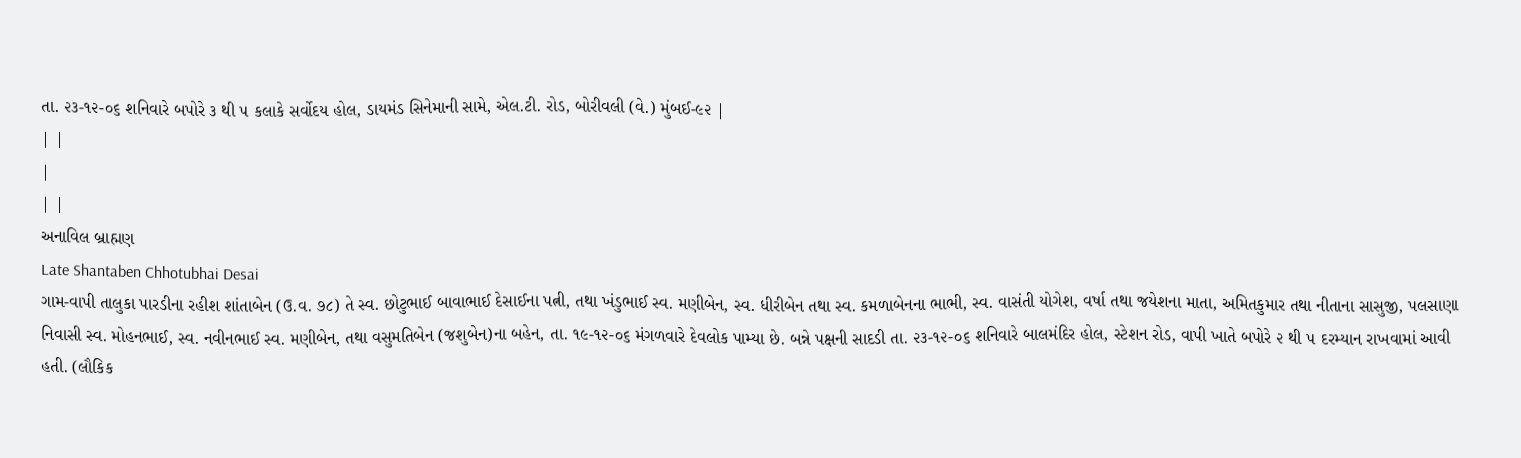તા. ૨૩-૧૨-૦૬ શનિવારે બપોરે ૩ થી ૫ કલાકે સર્વોદય હોલ, ડાયમંડ સિનેમાની સામે, એલ.ટી. રોડ, બોરીવલી (વે.) મુંબઈ-૯૨ |
| |
|
| |
અનાવિલ બ્રાહ્મણ
Late Shantaben Chhotubhai Desai
ગામ-વાપી તાલુકા પારડીના રહીશ શાંતાબેન (ઉ.વ. ૭૮) તે સ્વ. છોટુભાઈ બાવાભાઈ દેસાઈના પત્ની, તથા ખંડુભાઈ સ્વ. મણીબેન, સ્વ. ધીરીબેન તથા સ્વ. કમળાબેનના ભાભી, સ્વ. વાસંતી યોગેશ, વર્ષા તથા જયેશના માતા, અમિતકુમાર તથા નીતાના સાસુજી, પલસાણા નિવાસી સ્વ. મોહનભાઈ, સ્વ. નવીનભાઈ સ્વ. મણીબેન, તથા વસુમતિબેન (જશુબેન)ના બહેન, તા. ૧૯-૧૨-૦૬ મંગળવારે દેવલોક પામ્યા છે. બન્ને પક્ષની સાદડી તા. ૨૩-૧૨-૦૬ શનિવારે બાલમંદિર હોલ, સ્ટેશન રોડ, વાપી ખાતે બપોરે ૨ થી ૫ દરમ્યાન રાખવામાં આવી હતી. (લૌકિક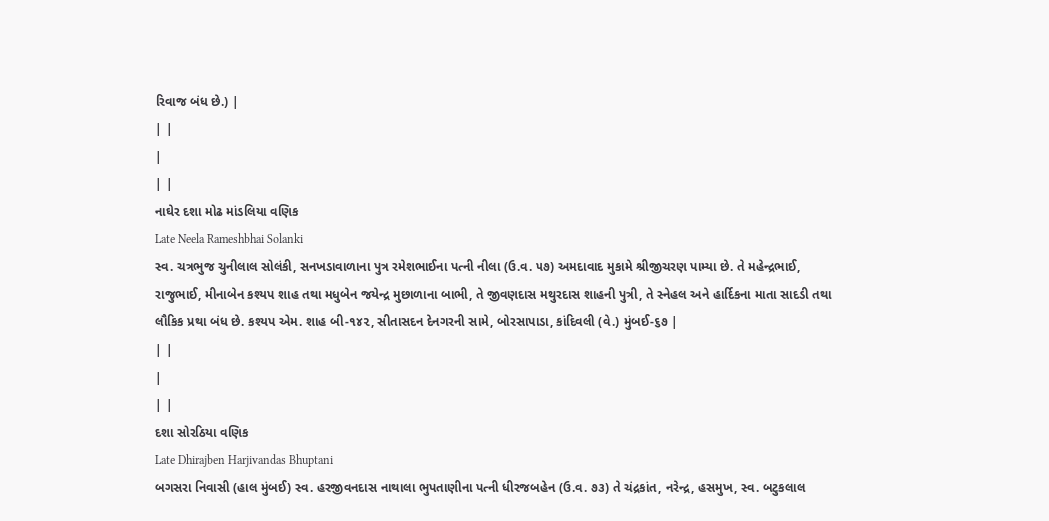રિવાજ બંધ છે.) |
| |
|
| |
નાઘેર દશા મોઢ માંડલિયા વણિક
Late Neela Rameshbhai Solanki
સ્વ. ચત્રભુજ ચુનીલાલ સોલંકી, સનખડાવાળાના પુત્ર રમેશભાઈના પત્ની નીલા (ઉ.વ. ૫૭) અમદાવાદ મુકામે શ્રીજીચરણ પામ્યા છે. તે મહેન્દ્રભાઈ, રાજુભાઈ, મીનાબેન કશ્યપ શાહ તથા મધુબેન જયેન્દ્ર મુછાળાના બાભી, તે જીવણદાસ મથુરદાસ શાહની પુત્રી, તે સ્નેહલ અને હાર્દિકના માતા સાદડી તથા લૌકિક પ્રથા બંધ છે. કશ્યપ એમ. શાહ બી-૧૪૨, સીતાસદન દેનગરની સામે, બોરસાપાડા, કાંદિવલી (વે.) મુંબઈ-૬૭ |
| |
|
| |
દશા સોરઠિયા વણિક
Late Dhirajben Harjivandas Bhuptani
બગસરા નિવાસી (હાલ મુંબઈ) સ્વ. હરજીવનદાસ નાથાલા ભુપતાણીના પત્ની ધીરજબહેન (ઉ.વ. ૭૩) તે ચંદ્રકાંત, નરેન્દ્ર, હસમુખ, સ્વ. બટુકલાલ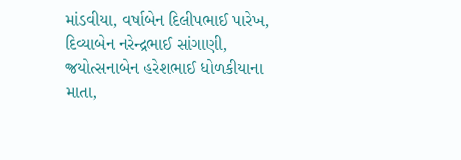માંડવીયા, વર્ષાબેન દિલીપભાઈ પારેખ, દિવ્યાબેન નરેન્દ્રભાઈ સાંગાણી, જ્રયોત્સનાબેન હરેશભાઈ ધોળકીયાના માતા,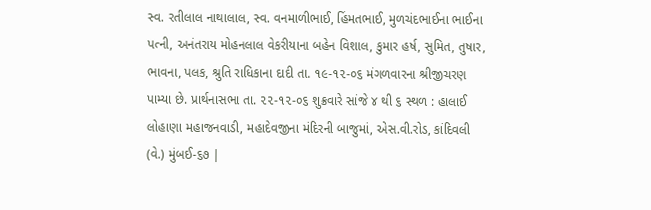સ્વ. રતીલાલ નાથાલાલ, સ્વ. વનમાળીભાઈ, હિંમતભાઈ, મુળચંદભાઈના ભાઈના પત્ની, અનંતરાય મોહનલાલ વેકરીયાના બહેન વિશાલ, કુમાર હર્ષ, સુમિત, તુષાર, ભાવના, પલક, શ્રુતિ રાધિકાના દાદી તા. ૧૯-૧૨-૦૬ મંગળવારના શ્રીજીચરણ પામ્યા છે. પ્રાર્થનાસભા તા. ૨૨-૧૨-૦૬ શુક્રવારે સાંજે ૪ થી ૬ સ્થળ : હાલાઈ લોહાણા મહાજનવાડી, મહાદેવજીના મંદિરની બાજુમાં, એસ.વી.રોડ, કાંદિવલી (વે.) મુંબઈ-૬૭ |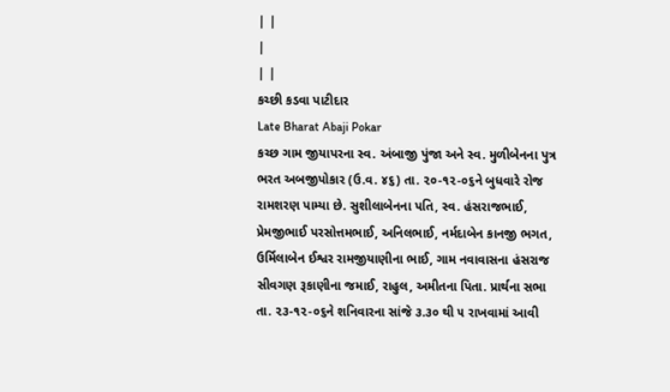| |
|
| |
કચ્છી કડવા પાટીદાર
Late Bharat Abaji Pokar
કચ્છ ગામ જીયાપરના સ્વ. અંબાજી પુંજા અને સ્વ. મુળીબેનના પુત્ર ભરત અબજીપોકાર (ઉ.વ. ૪૬) તા. ૨૦-૧૨-૦૬ને બુધવારે રોજ રામશરણ પામ્યા છે. સુશીલાબેનના પતિ, સ્વ. હંસરાજભાઈ, પ્રેમજીભાઈ પરસોત્તમભાઈ, અનિલભાઈ, નર્મદાબેન કાનજી ભગત, ઉર્મિલાબેન ઈશ્વર રામજીયાણીના ભાઈ, ગામ નવાવાસના હંસરાજ સીવગણ રૂકાણીના જમાઈ, રાહુલ, અમીતના પિતા. પ્રાર્થના સભા તા. ૨૩-૧૨-૦૬ને શનિવારના સાંજે ૩.૩૦ થી ૫ રાખવામાં આવી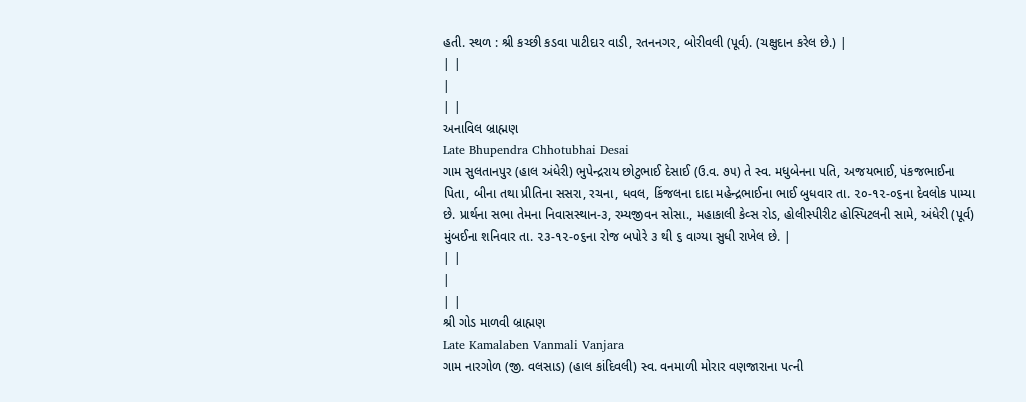હતી. સ્થળ : શ્રી કચ્છી કડવા પાટીદાર વાડી, રતનનગર, બોરીવલી (પૂર્વ). (ચક્ષુદાન કરેલ છે.) |
| |
|
| |
અનાવિલ બ્રાહ્મણ
Late Bhupendra Chhotubhai Desai
ગામ સુલતાનપુર (હાલ અંધેરી) ભુપેન્દ્રરાય છોટુભાઈ દેસાઈ (ઉ.વ. ૭૫) તે સ્વ. મધુબેનના પતિ, અજયભાઈ, પંકજભાઈના પિતા, બીના તથા પ્રીતિના સસરા, રચના, ધવલ, કિંજલના દાદા મહેન્દ્રભાઈના ભાઈ બુધવાર તા. ૨૦-૧૨-૦૬ના દેવલોક પામ્યા છે. પ્રાર્થના સભા તેમના નિવાસસ્થાન-૩, રમ્યજીવન સોસા., મહાકાલી કેવ્સ રોડ, હોલીસ્પીરીટ હોસ્પિટલની સામે, અંધેરી (પૂર્વ) મુંબઈના શનિવાર તા. ૨૩-૧૨-૦૬ના રોજ બપોરે ૩ થી ૬ વાગ્યા સુધી રાખેલ છે. |
| |
|
| |
શ્રી ગોડ માળવી બ્રાહ્મણ
Late Kamalaben Vanmali Vanjara
ગામ નારગોળ (જી. વલસાડ) (હાલ કાંદિવલી) સ્વ. વનમાળી મોરાર વણજારાના પત્ની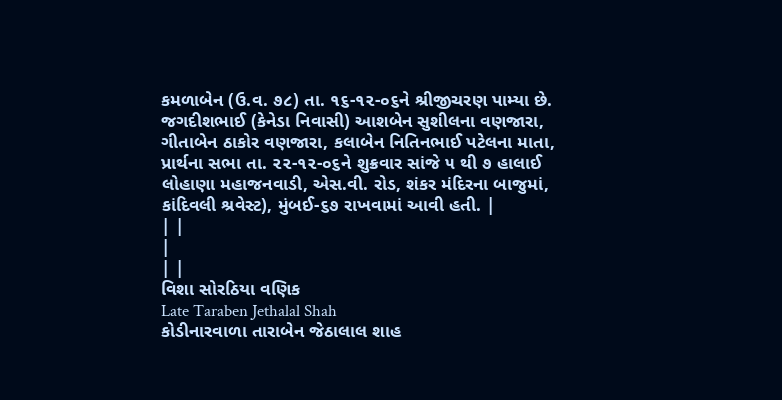કમળાબેન (ઉ.વ. ૭૮) તા. ૧૬-૧૨-૦૬ને શ્રીજીચરણ પામ્યા છે. જગદીશભાઈ (કેનેડા નિવાસી) આશબેન સુશીલના વણજારા, ગીતાબેન ઠાકોર વણજારા, કલાબેન નિતિનભાઈ પટેલના માતા, પ્રાર્થના સભા તા. ૨૨-૧૨-૦૬ને શુક્રવાર સાંજે ૫ થી ૭ હાલાઈ લોહાણા મહાજનવાડી, એસ.વી. રોડ, શંકર મંદિરના બાજુમાં, કાંદિવલી શ્રવેસ્ટ), મુંબઈ-૬૭ રાખવામાં આવી હતી. |
| |
|
| |
વિશા સોરઠિયા વણિક
Late Taraben Jethalal Shah
કોડીનારવાળા તારાબેન જેઠાલાલ શાહ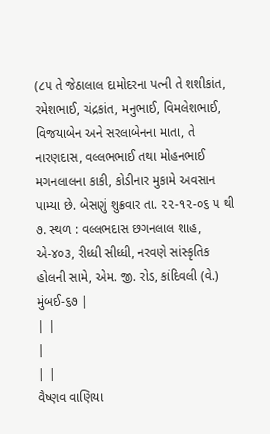(૮૫ તે જેઠાલાલ દામોદરના પત્ની તે શશીકાંત, રમેશભાઈ, ચંદ્રકાંત, મનુભાઈ, વિમલેશભાઈ, વિજયાબેન અને સરલાબેનના માતા, તે નારણદાસ, વલ્લભભાઈ તથા મોહનભાઈ મગનલાલના કાકી, કોડીનાર મુકામે અવસાન પામ્યા છે. બેસણું શુક્રવાર તા. ૨૨-૧૨-૦૬ ૫ થી ૭. સ્થળ : વલ્લભદાસ છગનલાલ શાહ, એ-૪૦૩, રીધ્ધી સીધ્ધી, નરવણે સાંસ્કૃતિક હોલની સામે, એમ. જી. રોડ, કાંદિવલી (વે.) મુંબઈ-૬૭ |
| |
|
| |
વૈષ્ણવ વાણિયા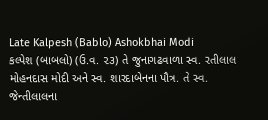Late Kalpesh (Bablo) Ashokbhai Modi
કલ્પેશ (બાબલો) (ઉ.વ. ૨૩) તે જુનાગઢવાળા સ્વ. રતીલાલ મોહનદાસ મોદી અને સ્વ. શારદાબેનના પૌત્ર. તે સ્વ. જેન્તીલાલના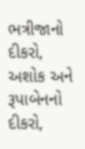ભત્રીજાનો દીકરો, અશોક અને રૂપાબેનનો દીકરો,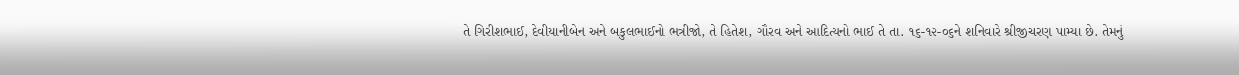તે ગિરીશભાઈ, દેવીયાનીબેન અને બકુલભાઈનો ભત્રીજો, તે હિતેશ, ગૌરવ અને આદિત્યનો ભાઈ તે તા. ૧૬-૧૨-૦૬ને શનિવારે શ્રીજીચરણ પામ્યા છે. તેમનું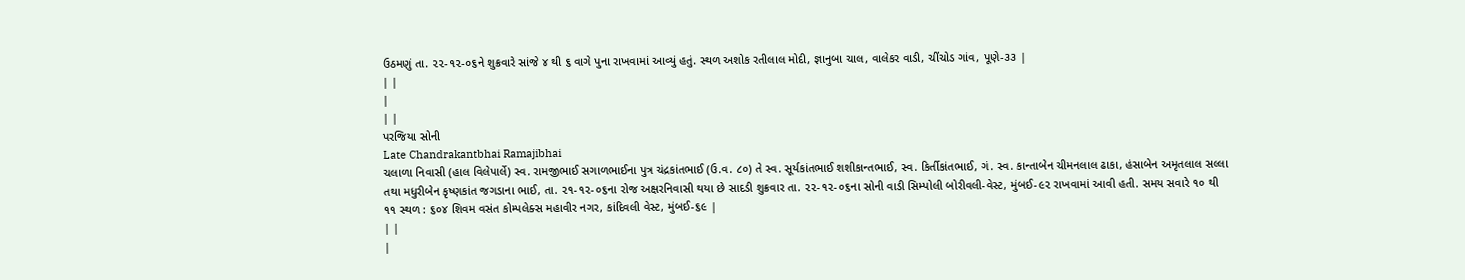ઉઠમણું તા. ૨૨-૧૨-૦૬ને શુક્રવારે સાંજે ૪ થી ૬ વાગે પુના રાખવામાં આવ્યું હતું. સ્થળ અશોક રતીલાલ મોદી, જ્ઞાનુબા ચાલ, વાલેકર વાડી, ચીંચોડ ગાંવ, પૂણે-૩૩ |
| |
|
| |
પરજિયા સોની
Late Chandrakantbhai Ramajibhai
ચલાળા નિવાસી (હાલ વિલેપાર્લે) સ્વ. રામજીભાઈ સગાળભાઈના પુત્ર ચંદ્રકાંતભાઈ (ઉ.વ. ૮૦) તે સ્વ. સૂર્યકાંતભાઈ શશીકાન્તભાઈ, સ્વ. કિર્તીકાંતભાઈ, ગં. સ્વ. કાન્તાબેન ચીમનલાલ ઢાકા, હંસાબેન અમૃતલાલ સલ્લા તથા મધુરીબેન કૃષ્ણકાંત જગડાના ભાઈ, તા. ૨૧-૧૨-૦૬ના રોજ અક્ષરનિવાસી થયા છે સાદડી શુક્રવાર તા. ૨૨-૧૨-૦૬ના સોની વાડી સિમ્પોલી બોરીવલી-વેસ્ટ, મુંબઈ-૯૨ રાખવામાં આવી હતી. સમય સવારે ૧૦ થી ૧૧ સ્થળ : ૬૦૪ શિવમ વસંત કોમ્પલેક્સ મહાવીર નગર, કાંદિવલી વેસ્ટ, મુંબઈ-૬૯ |
| |
|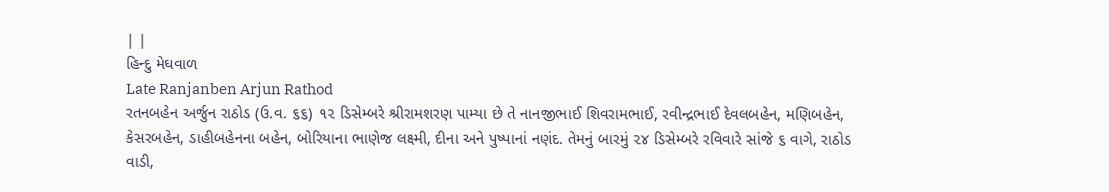| |
હિન્દુ મેઘવાળ
Late Ranjanben Arjun Rathod
રતનબહેન અર્જુન રાઠોડ (ઉ.વ. ૬૬) ૧૨ ડિસેમ્બરે શ્રીરામશરણ પામ્યા છે તે નાનજીભાઈ શિવરામભાઈ, રવીન્દ્રભાઈ દેવલબહેન, મણિબહેન, કેસરબહેન, ડાહીબહેનના બહેન, બોરિયાના ભાણેજ લક્ષ્મી, દીના અને પુષ્પાનાં નણંદ. તેમનું બારમું ૨૪ ડિસેમ્બરે રવિવારે સાંજે ૬ વાગે, રાઠોડ વાડી,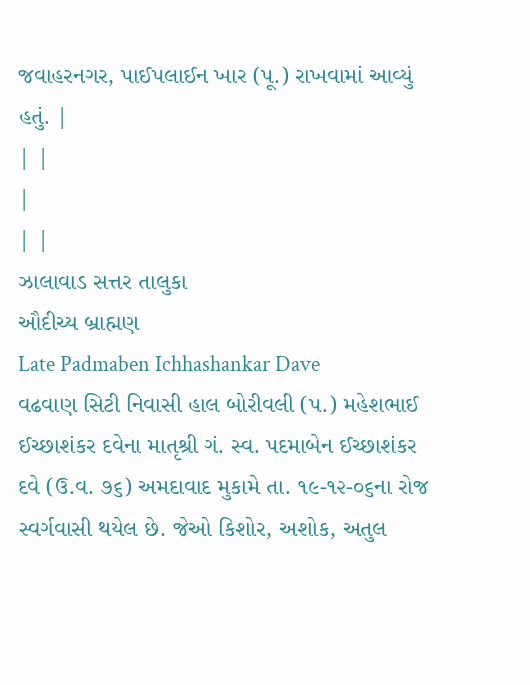જવાહરનગર, પાઈપલાઈન ખાર (પૂ.) રાખવામાં આવ્યું હતું. |
| |
|
| |
ઝાલાવાડ સત્તર તાલુકા
ઔદીચ્ય બ્રાહ્મણ
Late Padmaben Ichhashankar Dave
વઢવાણ સિટી નિવાસી હાલ બોરીવલી (પ.) મહેશભાઈ ઈચ્છાશંકર દવેના માતૃશ્રી ગં. સ્વ. પદમાબેન ઈચ્છાશંકર દવે (ઉ.વ. ૭૬) અમદાવાદ મુકામે તા. ૧૯-૧૨-૦૬ના રોજ સ્વર્ગવાસી થયેલ છે. જેઓ કિશોર, અશોક, અતુલ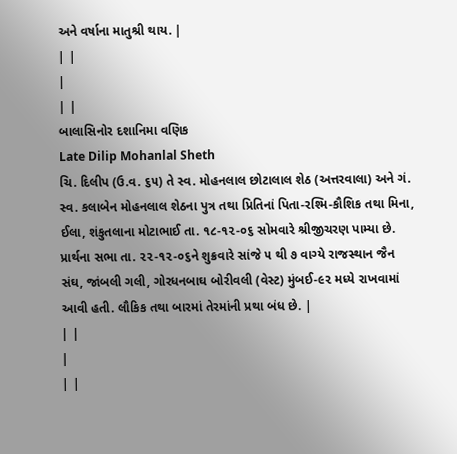અને વર્ષાના માતુશ્રી થાય. |
| |
|
| |
બાલાસિનોર દશાનિમા વણિક
Late Dilip Mohanlal Sheth
ચિ. દિલીપ (ઉ.વ. ૬૫) તે સ્વ. મોહનલાલ છોટાલાલ શેઠ (અત્તરવાલા) અને ગં. સ્વ. કલાબેન મોહનલાલ શેઠના પુત્ર તથા પ્રિતિનાં પિતા-રશ્મિ-કૌશિક તથા મિના, ઈલા, શંકુતલાના મોટાભાઈ તા. ૧૮-૧૨-૦૬ સોમવારે શ્રીજીચરણ પામ્યા છે. પ્રાર્થના સભા તા. ૨૨-૧૨-૦૬ને શુક્રવારે સાંજે ૫ થી ૭ વાગ્યે રાજસ્થાન જૈન સંઘ, જાંબલી ગલી, ગોરધનબાઘ બોરીવલી (વેસ્ટ) મુંબઈ-૯૨ મધ્યે રાખવામાં આવી હતી. લૌકિક તથા બારમાં તેરમાંની પ્રથા બંધ છે. |
| |
|
| |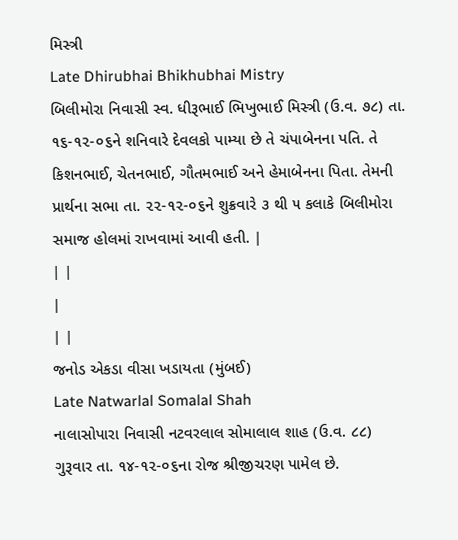મિસ્ત્રી
Late Dhirubhai Bhikhubhai Mistry
બિલીમોરા નિવાસી સ્વ. ધીરૂભાઈ ભિખુભાઈ મિસ્ત્રી (ઉ.વ. ૭૮) તા. ૧૬-૧૨-૦૬ને શનિવારે દેવલકો પામ્યા છે તે ચંપાબેનના પતિ. તે કિશનભાઈ, ચેતનભાઈ, ગૌતમભાઈ અને હેમાબેનના પિતા. તેમની પ્રાર્થના સભા તા. ૨૨-૧૨-૦૬ને શુક્રવારે ૩ થી ૫ કલાકે બિલીમોરા સમાજ હોલમાં રાખવામાં આવી હતી. |
| |
|
| |
જનોડ એકડા વીસા ખડાયતા (મુંબઈ)
Late Natwarlal Somalal Shah
નાલાસોપારા નિવાસી નટવરલાલ સોમાલાલ શાહ (ઉ.વ. ૮૮) ગુરૂવાર તા. ૧૪-૧૨-૦૬ના રોજ શ્રીજીચરણ પામેલ છે.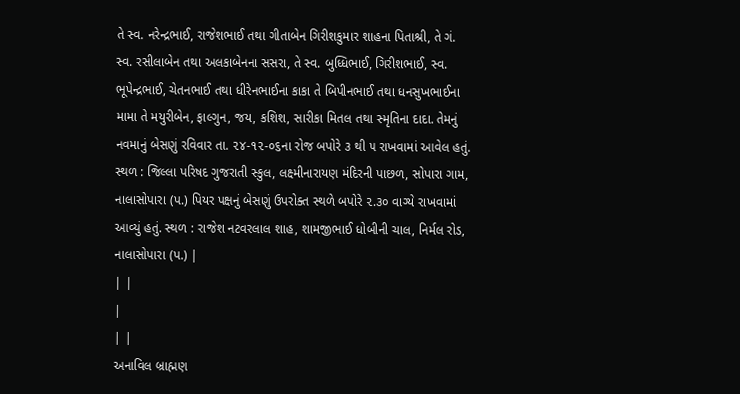તે સ્વ. નરેન્દ્રભાઈ, રાજેશભાઈ તથા ગીતાબેન ગિરીશકુમાર શાહના પિતાશ્રી, તે ગં. સ્વ. રસીલાબેન તથા અલકાબેનના સસરા, તે સ્વ. બુધ્ધિભાઈ, ગિરીશભાઈ, સ્વ. ભૂપેન્દ્રભાઈ, ચેતનભાઈ તથા ધીરેનભાઈના કાકા તે બિપીનભાઈ તથા ધનસુખભાઈના મામા તે મયુરીબેન, ફાલ્ગુન, જય, કશિશ, સારીકા મિતલ તથા સ્મૃતિના દાદા. તેમનું નવમાનું બેસણું રવિવાર તા. ૨૪-૧૨-૦૬ના રોજ બપોરે ૩ થી ૫ રાખવામાં આવેલ હતું. સ્થળ : જિલ્લા પરિષદ ગુજરાતી સ્કુલ, લક્ષ્મીનારાયણ મંદિરની પાછળ, સોપારા ગામ, નાલાસોપારા (પ.) પિયર પક્ષનું બેસણું ઉપરોક્ત સ્થળે બપોરે ૨.૩૦ વાગ્યે રાખવામાં આવ્યું હતું. સ્થળ : રાજેશ નટવરલાલ શાહ, શામજીભાઈ ધોબીની ચાલ, નિર્મલ રોડ, નાલાસોપારા (પ.) |
| |
|
| |
અનાવિલ બ્રાહ્મણ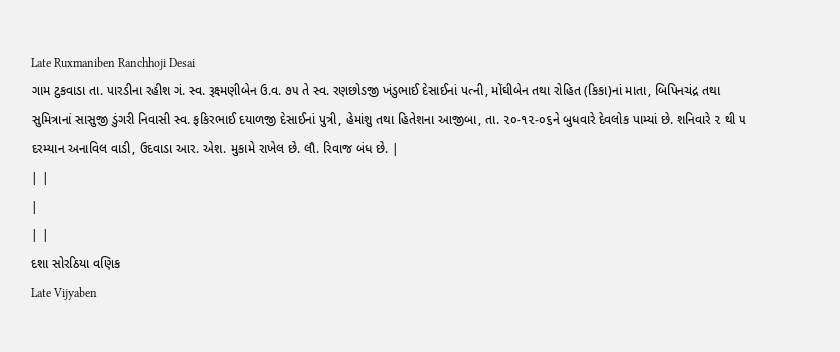Late Ruxmaniben Ranchhoji Desai
ગામ ટુકવાડા તા. પારડીના રહીશ ગં. સ્વ. રૂક્ષ્મણીબેન ઉ.વ. ૭૫ તે સ્વ. રણછોડજી ખંડુભાઈ દેસાઈનાં પત્ની, મોંઘીબેન તથા રોહિત (કિકા)નાં માતા, બિપિનચંદ્ર તથા સુમિત્રાનાં સાસુજી ડુંગરી નિવાસી સ્વ. ફકિરભાઈ દયાળજી દેસાઈનાં પુત્રી, હેમાંશુ તથા હિતેશના આજીબા, તા. ૨૦-૧૨-૦૬ને બુધવારે દેવલોક પામ્યાં છે. શનિવારે ૨ થી ૫ દરમ્યાન અનાવિલ વાડી, ઉદવાડા આર. એશ. મુકામે રાખેલ છે. લૌ. રિવાજ બંધ છે. |
| |
|
| |
દશા સોરઠિયા વણિક
Late Vijyaben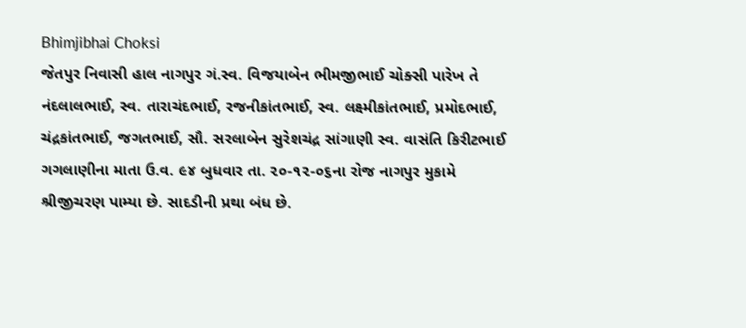Bhimjibhai Choksi
જેતપુર નિવાસી હાલ નાગપુર ગં.સ્વ. વિજયાબેન ભીમજીભાઈ ચોક્સી પારેખ તે નંદલાલભાઈ, સ્વ. તારાચંદભાઈ, રજનીકાંતભાઈ, સ્વ. લક્ષ્મીકાંતભાઈ, પ્રમોદભાઈ, ચંદ્રકાંતભાઈ, જગતભાઈ, સૌ. સરલાબેન સુરેશચંદ્ર સાંગાણી સ્વ. વાસંતિ કિરીટભાઈ ગગલાણીના માતા ઉ.વ. ૯૪ બુધવાર તા. ૨૦-૧૨-૦૬ના રોજ નાગપુર મુકામે શ્રીજીચરણ પામ્યા છે. સાદડીની પ્રથા બંધ છે.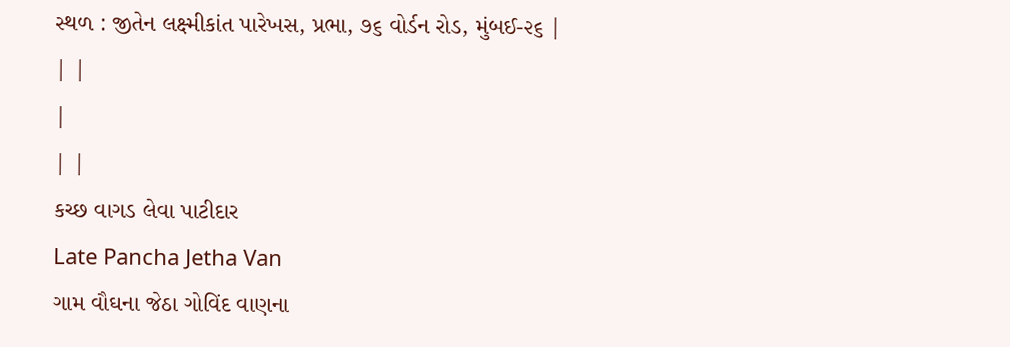સ્થળ : જીતેન લક્ષ્મીકાંત પારેખસ, પ્રભા, ૭૬ વોર્ડન રોડ, મુંબઈ-૨૬ |
| |
|
| |
કચ્છ વાગડ લેવા પાટીદાર
Late Pancha Jetha Van
ગામ વૌઘના જેઠા ગોવિંદ વાણના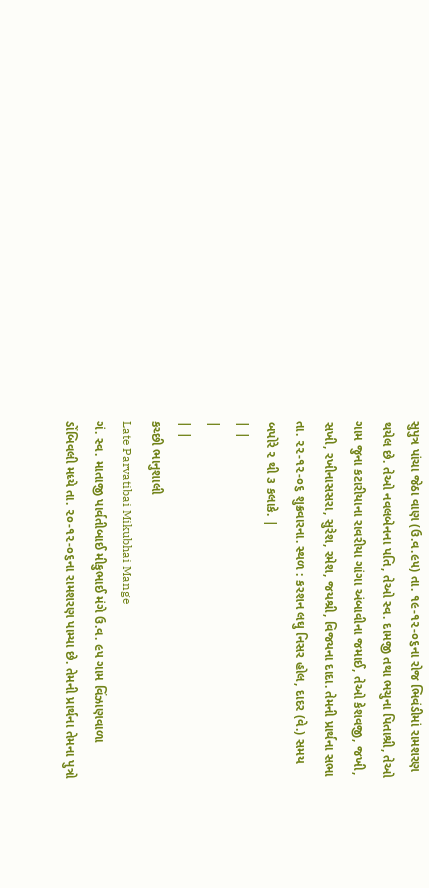સુપુત્ર પાંચા જેઠા વાણ (ઉ.વ.૯૫) તા. ૧૯-૧૨-૦૬ના રોજ ભિવંડીમાં રામશરણ થયેલ છે. તેઓ નવલબેનના પતિ, તેઓ સ્વ. દામજી તથા ભચુના પિતાશ્રી, તેઓ ગામ જુના કટારીયાના રાવરીયા ગાંગા અંબાવીના જમાઈ, તેઓ કેશવજી, જખી, સખી, રખીનાસસરા, સુરેશ, રમેશ, જયશ્રી, વિજયના દાદા. તેમની પ્રાર્થના સભા તા. ૨૨-૧૨-૦૬ શુક્રવારના. સ્થળ : કરશન લઘુ નિસર હોલ, દાદર (વે.) સમય બપોરે ૨ થી ૩ કલાકે. |
| |
|
| |
કચ્છી ભાનુશાલી
Late Parvatibai Mikubhai Mange
ગં. સ્વ. માતાજી પાર્વતીબાઈ મીકુભાઈ મંગે ઉ.વ. ૯૫ ગામ વિંઝાણવાળા ડોંબિવલી મધ્યે તા. ૨૦-૧૨-૦૬ના રામશરણ પામ્યા છે. તેમની પ્રાર્થના તેમના પુત્રો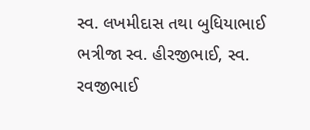સ્વ. લખમીદાસ તથા બુધિયાભાઈ ભત્રીજા સ્વ. હીરજીભાઈ, સ્વ. રવજીભાઈ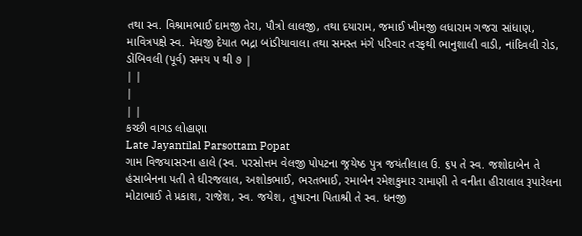તથા સ્વ. વિશ્રામભાઈ દામજી તેરા, પૌત્રો લાલજી, તથા દયારામ, જમાઈ ખીમજી લધારામ ગજરા સાંધાણ, માવિત્રપક્ષે સ્વ. મેઘજી દેયાત ભદ્રા બાંડીયાવાલા તથા સમસ્ત મંગે પરિવાર તરફથી ભાનુશાલી વાડી, નાંદિવલી રોડ, ડોંબિવલી (પૂર્વ) સમય ૫ થી ૭ |
| |
|
| |
કચ્છી વાગડ લોહાણા
Late Jayantilal Parsottam Popat
ગામ વિજયાસરના હાલે (સ્વ. પરસોત્તમ વેલજી પોપટના જ્રયેષ્ઠ પુત્ર જયંતીલાલ ઉ. ૬૫ તે સ્વ. જશોદાબેન તે હંસાબેનના પતી તે ધીરજલાલ, અશોકભાઈ, ભરતભાઈ, રમાબેન રમેશકુમાર રામાણી તે વનીતા હીરાલાલ રૂપારેલના મોટાભાઈ તે પ્રકાશ, રાજેશ, સ્વ. જયેશ, તુષારના પિતાશ્રી તે સ્વ. ધનજી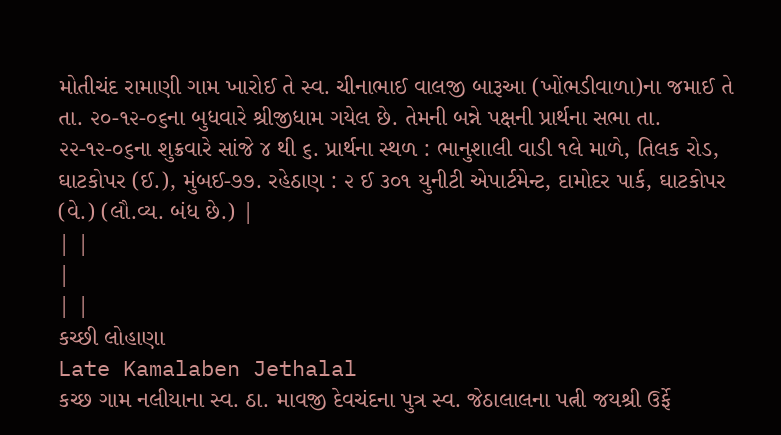મોતીચંદ રામાણી ગામ ખારોઈ તે સ્વ. ચીનાભાઈ વાલજી બારૂઆ (ખોંભડીવાળા)ના જમાઈ તે તા. ૨૦-૧૨-૦૬ના બુધવારે શ્રીજીધામ ગયેલ છે. તેમની બન્ને પક્ષની પ્રાર્થના સભા તા. ૨૨-૧૨-૦૬ના શુક્રવારે સાંજે ૪ થી ૬. પ્રાર્થના સ્થળ : ભાનુશાલી વાડી ૧લે માળે, તિલક રોડ, ઘાટકોપર (ઈ.), મુંબઈ-૭૭. રહેઠાણ : ૨ ઈ ૩૦૧ યુનીટી એપાર્ટમેન્ટ, દામોદર પાર્ક, ઘાટકોપર (વે.) (લૌ.વ્ય. બંધ છે.) |
| |
|
| |
કચ્છી લોહાણા
Late Kamalaben Jethalal
કચ્છ ગામ નલીયાના સ્વ. ઠા. માવજી દેવચંદના પુત્ર સ્વ. જેઠાલાલના પત્ની જયશ્રી ઉર્ફે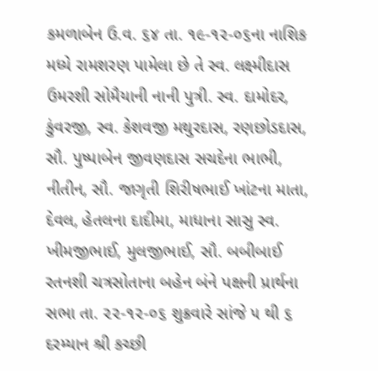કમળાબેન ઉ.વ. ૬૪ તા. ૧૯-૧૨-૦૬ના નાશિક મધ્યે રામશરણ પામેલા છે તે સ્વ. લક્ષ્મીદાસ ઉમરશી સોમૈયાની નાની પુત્રી. સ્વ. દામોદર, કુંવરજી, સ્વ. કેશવજી મથુરદાસ, રણછોડદાસ, સૌ. પુષ્પાબેન જીવણદાસ સચદેના ભાભી, નીતીન, સૌ. જાગૃતી શિરીષભાઈ ખાંટના માતા, દેવલ, હેતલના દાદીમા, માધાના સાસુ સ્વ. ખીમજીભાઈ, મુલજીભાઈ, સૌ. બબીબાઈ રતનશી ચત્રસોતાના બહેન બંને પક્ષની પ્રાર્થના સભા તા. ૨૨-૧૨-૦૬ શુક્રવારે સાંજે ૫ થી ૬ દરમ્યાન શ્રી કચ્છી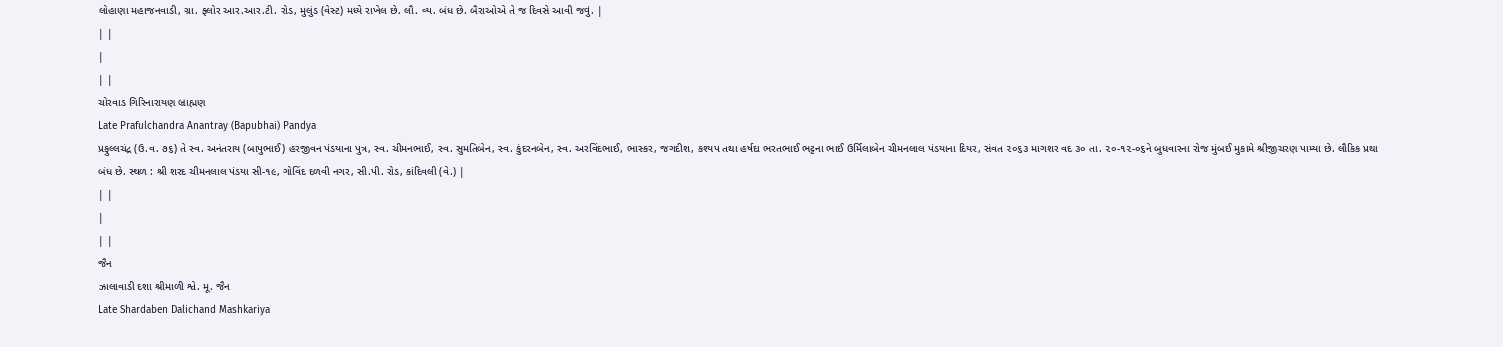લોહાણા મહાજનવાડી, ગ્રા. ફ્લોર આર.આર.ટી. રોડ, મુલુંડ (વેસ્ટ) મધ્યે રાખેલ છે. લૌ. વ્ય. બંધ છે. બૈરાઓએ તે જ દિવસે આવી જવું. |
| |
|
| |
ચોરવાડ ગિરિનારાયણ બ્રાહ્મણ
Late Prafulchandra Anantray (Bapubhai) Pandya
પ્રફુલ્લચંદ્ર (ઉ.વ. ૭૬) તે સ્વ. અનંતરાય (બાપુભાઈ) હરજીવન પંડયાના પુત્ર, સ્વ. ચીમનભાઈ, સ્વ. સુમતિબેન, સ્વ. કુંદરનબેન, સ્વ. અરવિંદભાઈ, ભાસ્કર, જગદીશ, કશ્યપ તથા હર્ષદા ભરતભાઈ ભટ્ટના ભાઈ ઉર્મિલાબેન ચીમનલાલ પંડયાના દિયર, સંવત ૨૦૬૩ માગશર વદ ૩૦ તા. ૨૦-૧૨-૦૬ને બુધવારના રોજ મુંબઈ મુકામે શ્રીજીચરણ પામ્યા છે. લૌકિક પ્રથા બંધ છે. સ્થળ : શ્રી શરદ ચીમનલાલ પંડયા સી-૧૯, ગોવિંદ દળવી નગર, સી.પી. રોડ, કાંદિવલી (વે.) |
| |
|
| |
જૈન
ઝાલાવાડી દશા શ્રીમાળી શ્વે. મૂ. જૈન
Late Shardaben Dalichand Mashkariya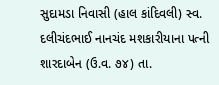સુદામડા નિવાસી (હાલ કાંદિવલી) સ્વ. દલીચંદભાઈ નાનચંદ મશકારીયાના પત્ની શારદાબેન (ઉ.વ. ૭૪) તા.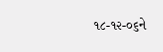૧૮-૧૨-૦૬ને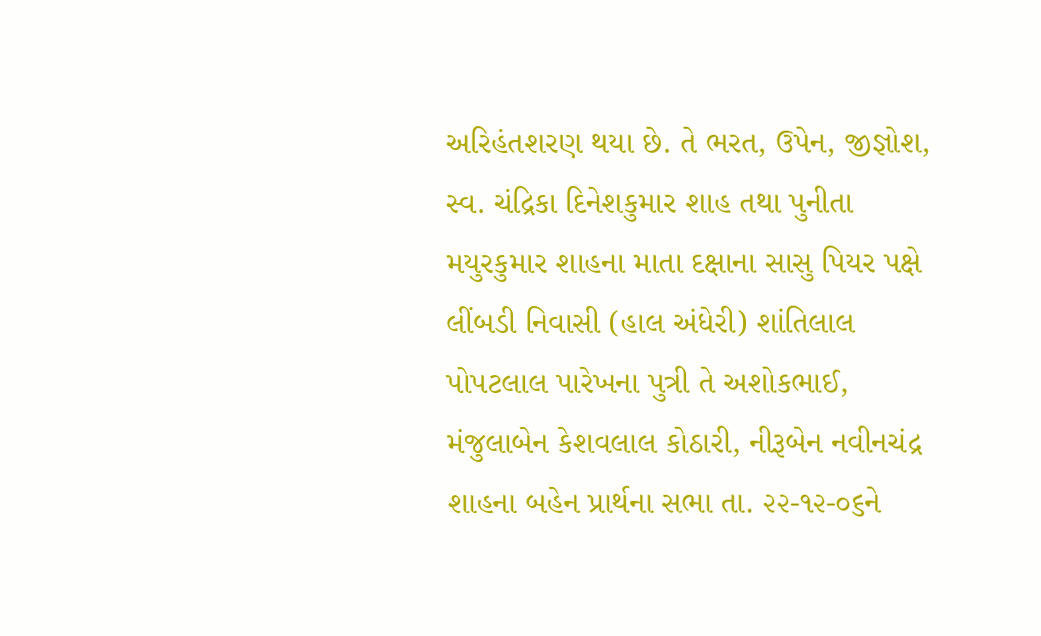અરિહંતશરણ થયા છે. તે ભરત, ઉપેન, જીજ્ઞોશ, સ્વ. ચંદ્રિકા દિનેશકુમાર શાહ તથા પુનીતા મયુરકુમાર શાહના માતા દક્ષાના સાસુ પિયર પક્ષે લીંબડી નિવાસી (હાલ અંધેરી) શાંતિલાલ પોપટલાલ પારેખના પુત્રી તે અશોકભાઈ, મંજુલાબેન કેશવલાલ કોઠારી, નીરૂબેન નવીનચંદ્ર શાહના બહેન પ્રાર્થના સભા તા. ૨૨-૧૨-૦૬ને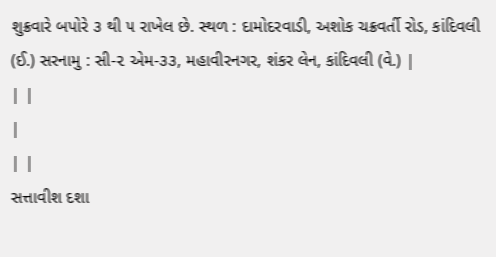શુક્રવારે બપોરે ૩ થી ૫ રાખેલ છે. સ્થળ : દામોદરવાડી, અશોક ચક્રવર્તી રોડ, કાંદિવલી (ઈ.) સરનામુ : સી-૨ એમ-૩૩, મહાવીરનગર, શંકર લેન, કાંદિવલી (વે.) |
| |
|
| |
સત્તાવીશ દશા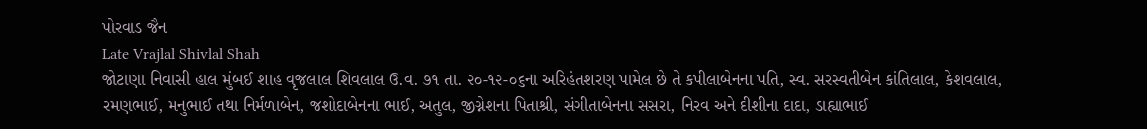પોરવાડ જૈન
Late Vrajlal Shivlal Shah
જોટાણા નિવાસી હાલ મુંબઈ શાહ વૃજલાલ શિવલાલ ઉ.વ. ૭૧ તા. ૨૦-૧૨-૦૬ના અરિહંતશરણ પામેલ છે તે કપીલાબેનના પતિ, સ્વ. સરસ્વતીબેન કાંતિલાલ, કેશવલાલ, રમણભાઈ, મનુભાઈ તથા નિર્મળાબેન, જશોદાબેનના ભાઈ, અતુલ, જીગ્નેશના પિતાશ્રી, સંગીતાબેનના સસરા, નિરવ અને દીશીના દાદા, ડાહ્યાભાઈ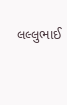લલ્લુભાઈ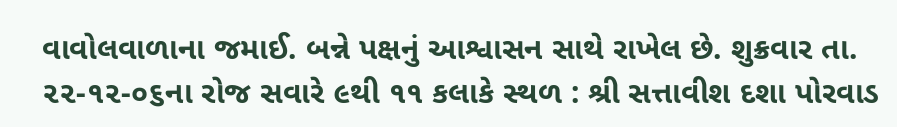વાવોલવાળાના જમાઈ. બન્ને પક્ષનું આશ્વાસન સાથે રાખેલ છે. શુક્રવાર તા. ૨૨-૧૨-૦૬ના રોજ સવારે ૯થી ૧૧ કલાકે સ્થળ : શ્રી સત્તાવીશ દશા પોરવાડ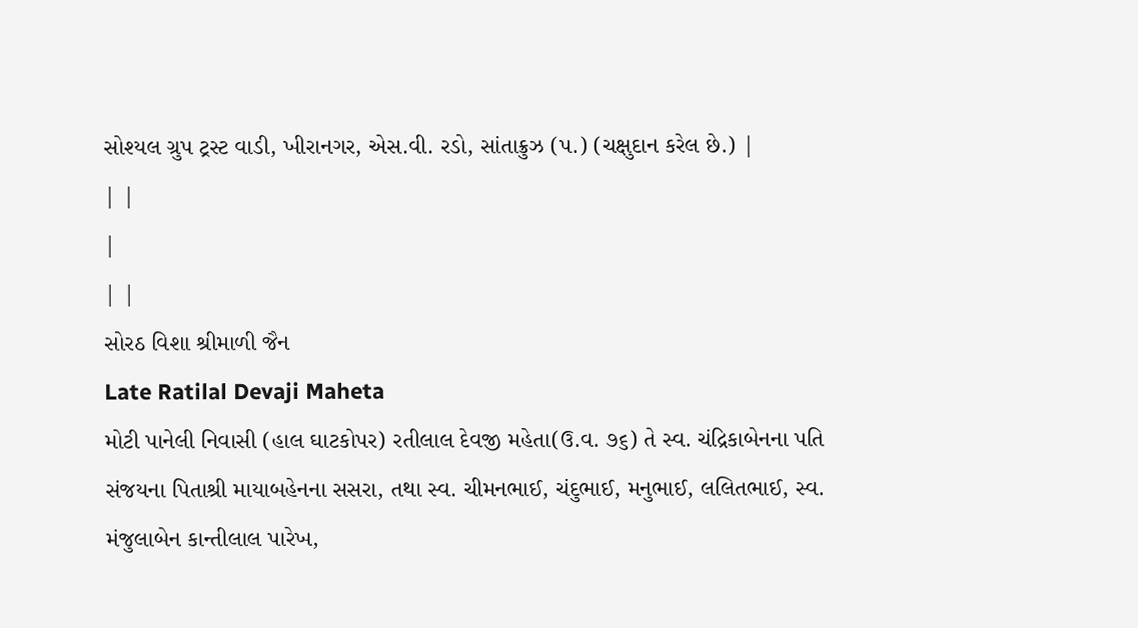સોશ્યલ ગ્રુપ ટ્રસ્ટ વાડી, ખીરાનગર, એસ.વી. રડો, સાંતાક્રુઝ (પ.) (ચક્ષુદાન કરેલ છે.) |
| |
|
| |
સોરઠ વિશા શ્રીમાળી જૈન
Late Ratilal Devaji Maheta
મોટી પાનેલી નિવાસી (હાલ ઘાટકોપર) રતીલાલ દેવજી મહેતા(ઉ.વ. ૭૬) તે સ્વ. ચંદ્રિકાબેનના પતિ સંજયના પિતાશ્રી માયાબહેનના સસરા, તથા સ્વ. ચીમનભાઈ, ચંદુભાઈ, મનુભાઈ, લલિતભાઈ, સ્વ. મંજુલાબેન કાન્તીલાલ પારેખ,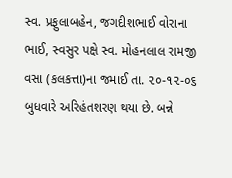સ્વ. પ્રફુલાબહેન, જગદીશભાઈ વોરાના ભાઈ, સ્વસુર પક્ષે સ્વ. મોહનલાલ રામજી વસા (કલકત્તા)ના જમાઈ તા. ૨૦-૧૨-૦૬ બુધવારે અરિહંતશરણ થયા છે. બન્ને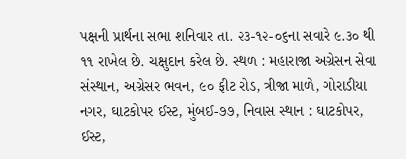પક્ષની પ્રાર્થના સભા શનિવાર તા. ૨૩-૧૨-૦૬ના સવારે ૯.૩૦ થી ૧૧ રાખેલ છે. ચક્ષુદાન કરેલ છે. સ્થળ : મહારાજા અગ્રેસન સેવા સંસ્થાન, અગ્રેસર ભવન, ૯૦ ફીટ રોડ, ત્રીજા માળે, ગોરાડીયા નગર, ઘાટકોપર ઈસ્ટ, મુંબઈ-૭૭, નિવાસ સ્થાન : ઘાટકોપર, ઈસ્ટ,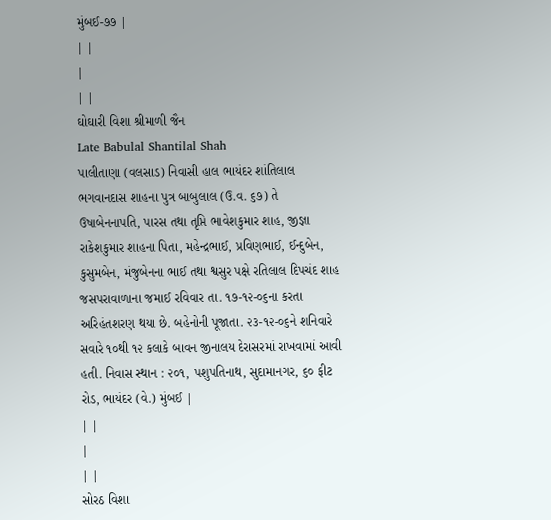મુંબઈ-૭૭ |
| |
|
| |
ઘોઘારી વિશા શ્રીમાળી જૈન
Late Babulal Shantilal Shah
પાલીતાણા (વલસાડ) નિવાસી હાલ ભાયંદર શાંતિલાલ ભગવાનદાસ શાહના પુત્ર બાબુલાલ (ઉ.વ. ૬૭) તે ઉષાબેનનાપતિ, પારસ તથા તૃપ્તિ ભાવેશકુમાર શાહ, જીજ્ઞા રાકેશકુમાર શાહના પિતા, મહેન્દ્રભાઈ, પ્રવિણભાઈ, ઈન્દુબેન, કુસુમબેન, મંજુબેનના ભાઈ તથા શ્વસુર પક્ષે રતિલાલ દિપચંદ શાહ જસપરાવાળાના જમાઈ રવિવાર તા. ૧૭-૧૨-૦૬ના કરતા અરિહંતશરણ થયા છે. બહેનોની પૂજાતા. ૨૩-૧૨-૦૬ને શનિવારે સવારે ૧૦થી ૧૨ કલાકે બાવન જીનાલય દેરાસરમાં રાખવામાં આવી હતી. નિવાસ સ્થાન : ૨૦૧, પશુપતિનાથ, સુદામાનગર, ૬૦ ફીટ રોડ, ભાયંદર (વે.) મુંબઈ |
| |
|
| |
સોરઠ વિશા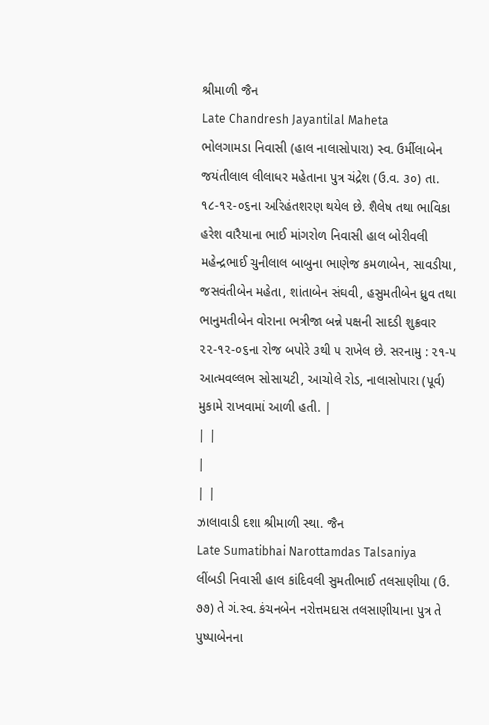શ્રીમાળી જૈન
Late Chandresh Jayantilal Maheta
ભોલગામડા નિવાસી (હાલ નાલાસોપારા) સ્વ. ઉર્મીલાબેન જયંતીલાલ લીલાધર મહેતાના પુત્ર ચંદ્રેશ (ઉ.વ. ૩૦) તા. ૧૮-૧૨-૦૬ના અરિહંતશરણ થયેલ છે. શૈલેષ તથા ભાવિકા હરેશ વારૈયાના ભાઈ માંગરોળ નિવાસી હાલ બોરીવલી મહેન્દ્રભાઈ ચુનીલાલ બાબુના ભાણેજ કમળાબેન, સાવડીયા, જસવંતીબેન મહેતા, શાંતાબેન સંઘવી, હસુમતીબેન ધ્રુવ તથા ભાનુમતીબેન વોરાના ભત્રીજા બન્ને પક્ષની સાદડી શુક્રવાર ૨૨-૧૨-૦૬ના રોજ બપોરે ૩થી ૫ રાખેલ છે. સરનામુ : ૨૧-૫ આત્મવલ્લભ સોસાયટી, આચોલે રોડ, નાલાસોપારા (પૂર્વ) મુકામે રાખવામાં આળી હતી. |
| |
|
| |
ઝાલાવાડી દશા શ્રીમાળી સ્થા. જૈન
Late Sumatibhai Narottamdas Talsaniya
લીંબડી નિવાસી હાલ કાંદિવલી સુમતીભાઈ તલસાણીયા (ઉ. ૭૭) તે ગં.સ્વ. કંચનબેન નરોત્તમદાસ તલસાણીયાના પુત્ર તે પુષ્પાબેનના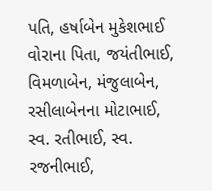પતિ, હર્ષાબેન મુકેશભાઈ વોરાના પિતા, જયંતીભાઈ, વિમળાબેન, મંજુલાબેન, રસીલાબેનના મોટાભાઈ, સ્વ. રતીભાઈ, સ્વ. રજનીભાઈ,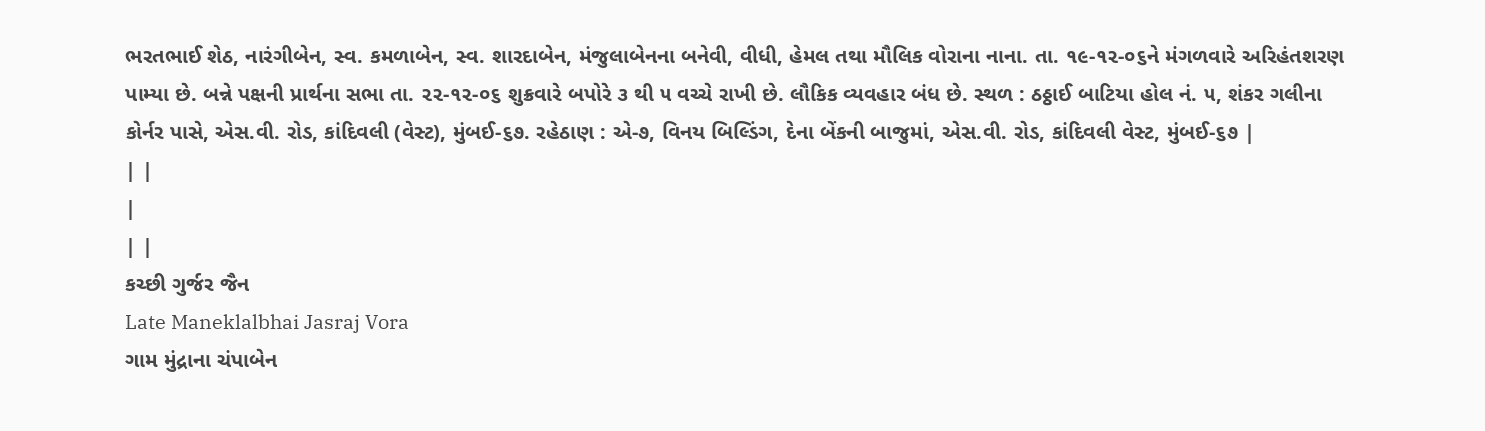ભરતભાઈ શેઠ, નારંગીબેન, સ્વ. કમળાબેન, સ્વ. શારદાબેન, મંજુલાબેનના બનેવી, વીધી, હેમલ તથા મૌલિક વોરાના નાના. તા. ૧૯-૧૨-૦૬ને મંગળવારે અરિહંતશરણ પામ્યા છે. બન્ને પક્ષની પ્રાર્થના સભા તા. ૨૨-૧૨-૦૬ શુક્રવારે બપોરે ૩ થી ૫ વચ્ચે રાખી છે. લૌકિક વ્યવહાર બંધ છે. સ્થળ : ઠઠ્ઠાઈ બાટિયા હોલ નં. ૫, શંકર ગલીના કોર્નર પાસે, એસ.વી. રોડ, કાંદિવલી (વેસ્ટ), મુંબઈ-૬૭. રહેઠાણ : એ-૭, વિનય બિલ્ડિંગ, દેના બેંકની બાજુમાં, એસ.વી. રોડ, કાંદિવલી વેસ્ટ, મુંબઈ-૬૭ |
| |
|
| |
કચ્છી ગુર્જર જૈન
Late Maneklalbhai Jasraj Vora
ગામ મુંદ્રાના ચંપાબેન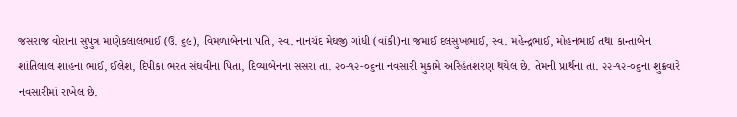જસરાજ વોરાના સુપુત્ર માણેકલાલભાઈ (ઉ. ૬૯), વિમળાબેનના પતિ, સ્વ. નાનચંદ મેઘજી ગાંધી (વાંકી)ના જમાઈ દલસુખભાઈ, સ્વ. મહેન્દ્રભાઈ, મોહનભાઈ તથા કાન્તાબેન શાંતિલાલ શાહના ભાઈ, ઈલેશ, દિપીકા ભરત સંઘવીના પિતા, દિવ્યાબેનના સસરા તા. ૨૦-૧૨-૦૬ના નવસારી મુકામે અરિહંતશરણ થયેલ છે. તેમની પ્રાર્થના તા. ૨૨-૧૨-૦૬ના શુક્રવારે નવસારીમાં રાખેલ છે.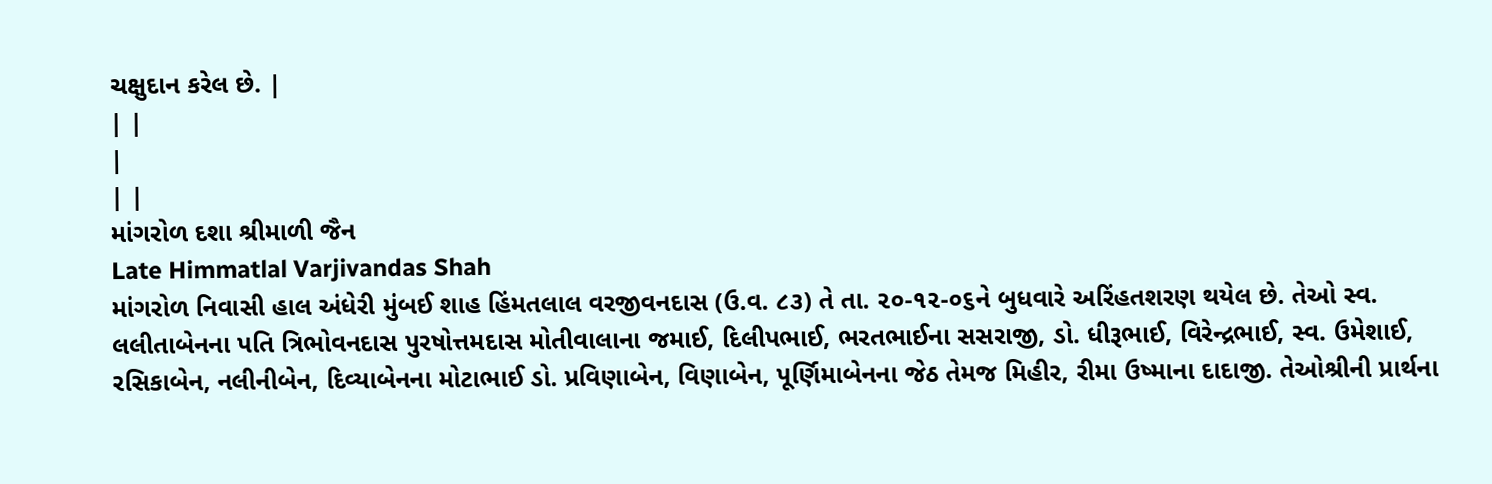ચક્ષુદાન કરેલ છે. |
| |
|
| |
માંગરોળ દશા શ્રીમાળી જૈન
Late Himmatlal Varjivandas Shah
માંગરોળ નિવાસી હાલ અંધેરી મુંબઈ શાહ હિંમતલાલ વરજીવનદાસ (ઉ.વ. ૮૩) તે તા. ૨૦-૧૨-૦૬ને બુધવારે અરિંહતશરણ થયેલ છે. તેઓ સ્વ. લલીતાબેનના પતિ ત્રિભોવનદાસ પુરષોત્તમદાસ મોતીવાલાના જમાઈ, દિલીપભાઈ, ભરતભાઈના સસરાજી, ડો. ધીરૂભાઈ, વિરેન્દ્રભાઈ, સ્વ. ઉમેશાઈ, રસિકાબેન, નલીનીબેન, દિવ્યાબેનના મોટાભાઈ ડો. પ્રવિણાબેન, વિણાબેન, પૂર્ણિમાબેનના જેઠ તેમજ મિહીર, રીમા ઉષ્માના દાદાજી. તેઓશ્રીની પ્રાર્થના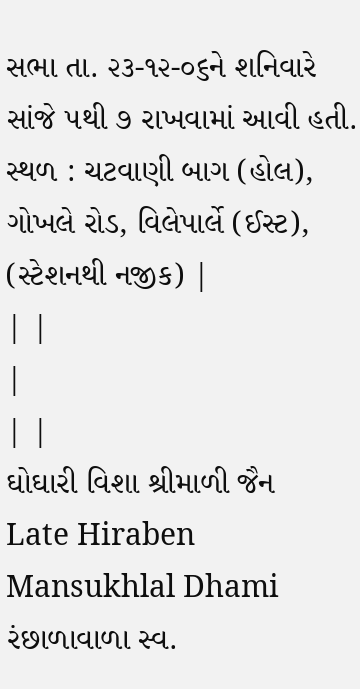સભા તા. ૨૩-૧૨-૦૬ને શનિવારે સાંજે ૫થી ૭ રાખવામાં આવી હતી. સ્થળ : ચટવાણી બાગ (હોલ), ગોખલે રોડ, વિલેપાર્લે (ઈસ્ટ), (સ્ટેશનથી નજીક) |
| |
|
| |
ઘોઘારી વિશા શ્રીમાળી જૈન
Late Hiraben Mansukhlal Dhami
રંછાળાવાળા સ્વ.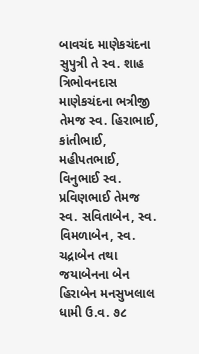બાવચંદ માણેકચંદના સુપુત્રી તે સ્વ. શાહ ત્રિભોવનદાસ માણેકચંદના ભત્રીજી તેમજ સ્વ. હિરાભાઈ, કાંતીભાઈ, મહીપતભાઈ, વિનુભાઈ સ્વ. પ્રવિણભાઈ તેમજ સ્વ. સવિતાબેન, સ્વ. વિમળાબેન, સ્વ. ચદ્રાબેન તથા જયાબેનના બેન હિરાબેન મનસુખલાલ ધામી ઉ.વ. ૭૮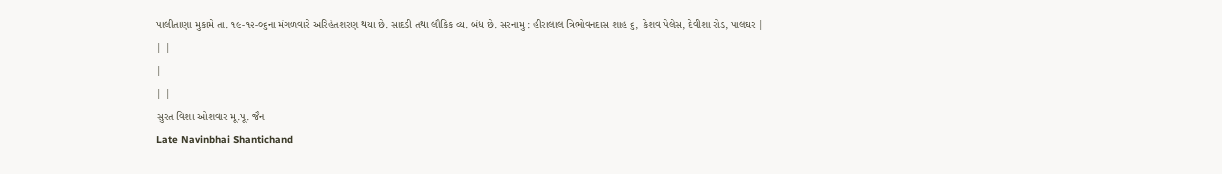પાલીતાણા મુકામે તા. ૧૯-૧૨-૦૬ના મંગળવારે અરિહંતશરણ થયા છે. સાદડી તથા લૌકિક વ્ય. બંધ છે. સરનામુ : હીરાલાલ ત્રિભોવનદાસ શાહ ૬, કેશવ પેલેસ, દેવીશા રોડ, પાલઘર |
| |
|
| |
સુરત વિશા ઓશવાર મૂ.પૂ. જૈન
Late Navinbhai Shantichand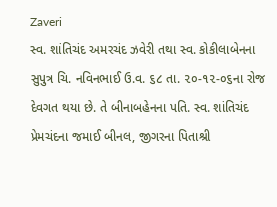Zaveri
સ્વ. શાંતિચંદ અમરચંદ ઝવેરી તથા સ્વ. કોકીલાબેનના સુપુત્ર ચિ. નવિનભાઈ ઉ.વ. ૬૮ તા. ૨૦-૧૨-૦૬ના રોજ દેવગત થયા છે. તે બીનાબહેનના પતિ. સ્વ. શાંતિચંદ પ્રેમચંદના જમાઈ બીનલ, જીગરના પિતાશ્રી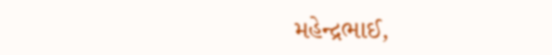મહેન્દ્રભાઈ,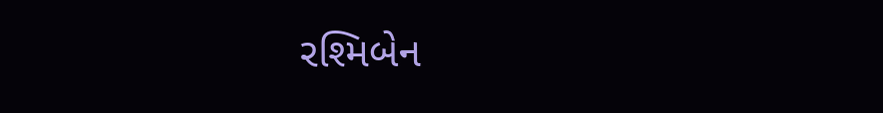રશ્મિબેન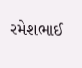રમેશભાઈ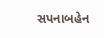સપનાબહેન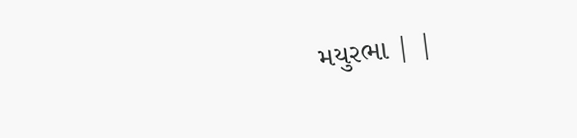મયુરભા | |